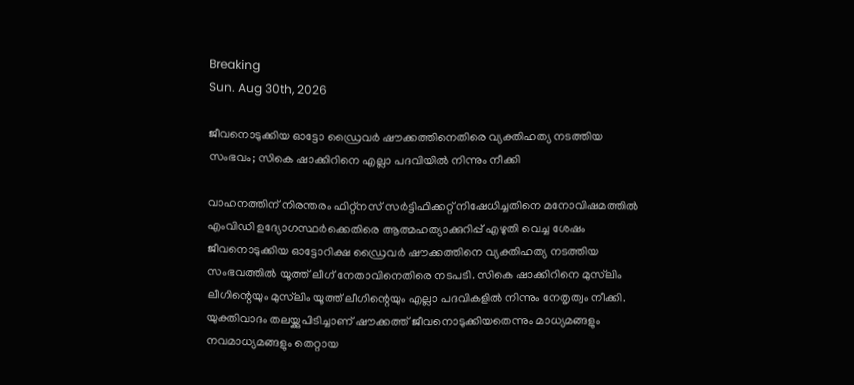Breaking
Sun. Aug 30th, 2026

ജീവനൊടുക്കിയ ഓട്ടോ ഡ്രൈവര്‍ ഷൗക്കത്തിനെതിരെ വ്യക്തിഹത്യ നടത്തിയ സംഭവം; സികെ ഷാക്കിറിനെ എല്ലാ പദവിയില്‍ നിന്നും നീക്കി

വാഹനത്തിന് നിരന്തരം ഫിറ്റ്നസ് സര്‍ട്ടിഫിക്കറ്റ് നിഷേധിച്ചതിനെ മനോവിഷമത്തിൽ എംവിഡി ഉദ്യോഗസ്ഥർക്കെതിരെ ആത്മഹത്യാക്കുറിപ്പ് എഴുതി വെച്ച ശേഷം ജീവനൊടുക്കിയ ഓട്ടോറിക്ഷ ഡ്രൈവര്‍ ഷൗക്കത്തിനെ വ്യക്തിഹത്യ നടത്തിയ സംഭവത്തിൽ യൂത്ത് ലീഗ് നേതാവിനെതിരെ നടപടി. സികെ ഷാക്കിറിനെ മുസ്‌ലിം ലീഗിന്റെയും മുസ്‌ലിം യൂത്ത് ലീഗിന്റെയും എല്ലാ പദവികളിൽ നിന്നും നേതൃത്വം നീക്കി. യുക്തിവാദം തലയ്ക്കുപിടിച്ചാണ് ഷൗക്കത്ത് ജീവനൊടുക്കിയതെന്നും മാധ്യമങ്ങളും നവമാധ്യമങ്ങളും തെറ്റായ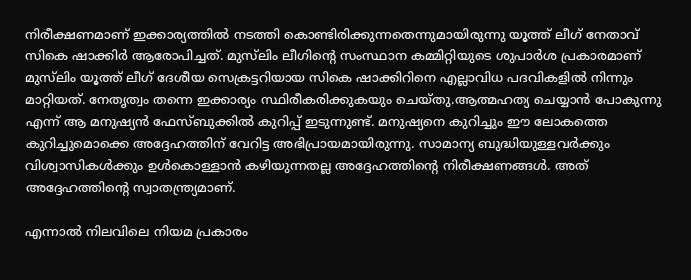നിരീക്ഷണമാണ് ഇക്കാര്യത്തില്‍ നടത്തി കൊണ്ടിരിക്കുന്നതെന്നുമായിരുന്നു യൂത്ത് ലീഗ് നേതാവ് സികെ ഷാക്കിര്‍ ആരോപിച്ചത്. മുസ്‌ലിം ലീഗിൻ്റെ സംസ്ഥാന കമ്മിറ്റിയുടെ ശുപാർശ പ്രകാരമാണ് മുസ്‌ലിം യൂത്ത് ലീഗ് ദേശീയ സെക്രട്ടറിയായ സികെ ഷാക്കിറിനെ എല്ലാവിധ പദവികളിൽ നിന്നും മാറ്റിയത്. നേതൃത്വം തന്നെ ഇക്കാര്യം സ്ഥിരീകരിക്കുകയും ചെയ്തു.ആത്മഹത്യ ചെയ്യാന്‍ പോകുന്നു എന്ന് ആ മനുഷ്യന്‍ ഫേസ്ബുക്കില്‍ കുറിപ്പ് ഇടുന്നുണ്ട്. മനുഷ്യനെ കുറിച്ചും ഈ ലോകത്തെ കുറിച്ചുമൊക്കെ അദ്ദേഹത്തിന് വേറിട്ട അഭിപ്രായമായിരുന്നു. സാമാന്യ ബുദ്ധിയുള്ളവര്‍ക്കും വിശ്വാസികള്‍ക്കും ഉള്‍കൊള്ളാന്‍ കഴിയുന്നതല്ല അദ്ദേഹത്തിന്റെ നിരീക്ഷണങ്ങള്‍. അത് അദ്ദേഹത്തിന്റെ സ്വാതന്ത്ര്യമാണ്.

എന്നാല്‍ നിലവിലെ നിയമ പ്രകാരം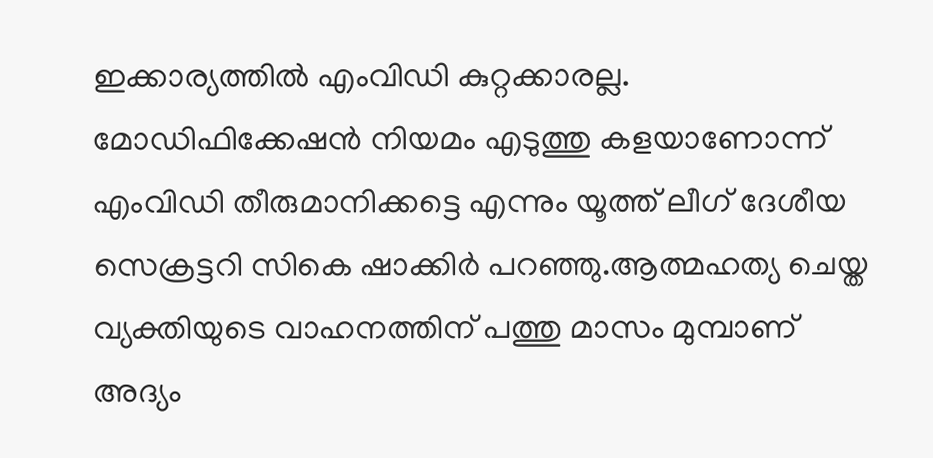ഇക്കാര്യത്തില്‍ എംവിഡി കുറ്റക്കാരല്ല. മോഡിഫിക്കേഷന്‍ നിയമം എടുത്തു കളയാണോന്ന് എംവിഡി തീരുമാനിക്കട്ടെ എന്നും യൂത്ത് ലീഗ് ദേശീയ സെക്രട്ടറി സികെ ഷാക്കിര്‍ പറഞ്ഞു.ആത്മഹത്യ ചെയ്ത വ്യക്തിയുടെ വാഹനത്തിന് പത്തു മാസം മുമ്പാണ് അദ്യം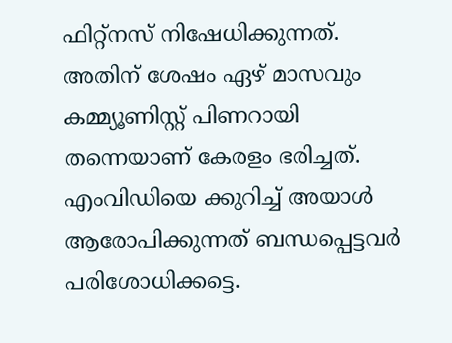ഫിറ്റ്നസ് നിഷേധിക്കുന്നത്. അതിന് ശേഷം ഏഴ് മാസവും കമ്മ്യൂണിസ്റ്റ് പിണറായി തന്നെയാണ് കേരളം ഭരിച്ചത്. എംവിഡിയെ ക്കുറിച്ച് അയാള്‍ ആരോപിക്കുന്നത് ബന്ധപ്പെട്ടവര്‍ പരിശോധിക്കട്ടെ.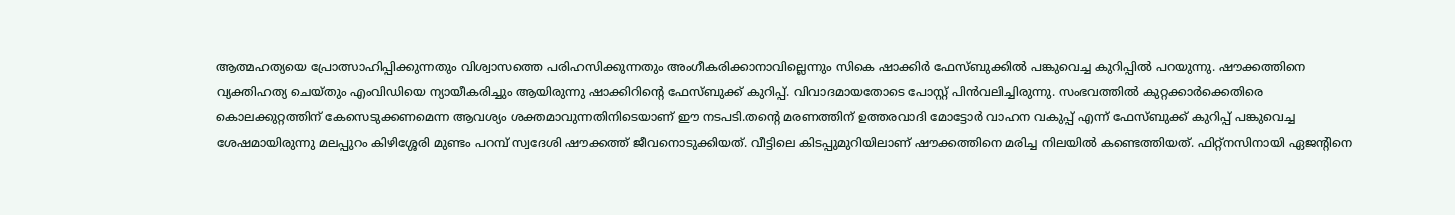ആത്മഹത്യയെ പ്രോത്സാഹിപ്പിക്കുന്നതും വിശ്വാസത്തെ പരിഹസിക്കുന്നതും അംഗീകരിക്കാനാവില്ലെന്നും സികെ ഷാക്കിര്‍ ഫേസ്ബുക്കിൽ പങ്കുവെച്ച കുറിപ്പിൽ പറയുന്നു. ഷൗക്കത്തിനെ വ്യക്തിഹത്യ ചെയ്തും എംവിഡിയെ ന്യായീകരിച്ചും ആയിരുന്നു ഷാക്കിറിന്റെ ഫേസ്ബുക്ക് കുറിപ്പ്. വിവാദമായതോടെ പോസ്റ്റ് പിന്‍വലിച്ചിരുന്നു. സംഭവത്തില്‍ കുറ്റക്കാര്‍ക്കെതിരെ കൊലക്കുറ്റത്തിന് കേസെടുക്കണമെന്ന ആവശ്യം ശക്തമാവുന്നതിനിടെയാണ് ഈ നടപടി.തന്റെ മരണത്തിന് ഉത്തരവാദി മോട്ടോർ വാഹന വകുപ്പ് എന്ന് ഫേസ്ബുക്ക് കുറിപ്പ് പങ്കുവെച്ച ശേഷമായിരുന്നു മലപ്പുറം കിഴിശ്ശേരി മുണ്ടം പറമ്പ് സ്വദേശി ഷൗക്കത്ത് ജീവനൊടുക്കിയത്. വീട്ടിലെ കിടപ്പുമുറിയിലാണ് ഷൗക്കത്തിനെ മരിച്ച നിലയിൽ കണ്ടെത്തിയത്. ഫിറ്റ്നസിനായി ഏജൻ്റിനെ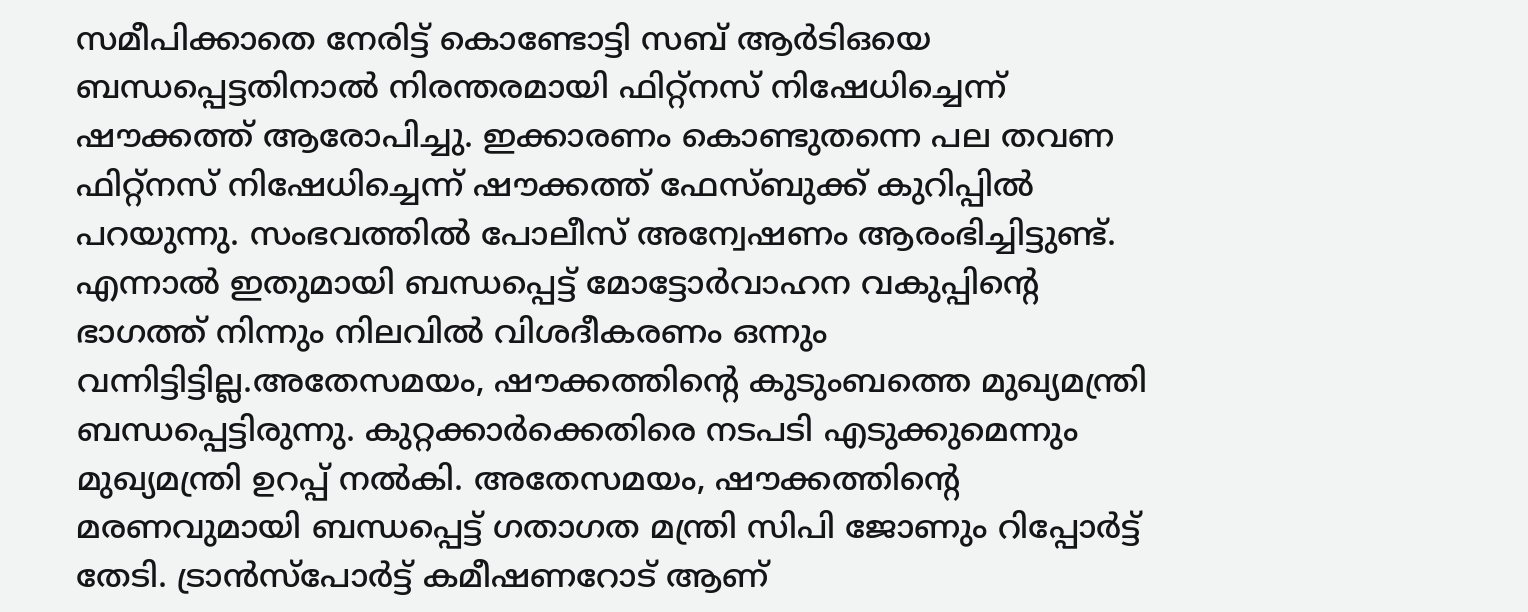സമീപിക്കാതെ നേരിട്ട് കൊണ്ടോട്ടി സബ് ആർടിഒയെ ബന്ധപ്പെട്ടതിനാൽ നിരന്തരമായി ഫിറ്റ്നസ് നിഷേധിച്ചെന്ന് ഷൗക്കത്ത് ആരോപിച്ചു. ഇക്കാരണം കൊണ്ടുതന്നെ പല തവണ ഫിറ്റ്നസ് നിഷേധിച്ചെന്ന് ഷൗക്കത്ത് ഫേസ്ബുക്ക് കുറിപ്പിൽ പറയുന്നു. സംഭവത്തിൽ പോലീസ് അന്വേഷണം ആരംഭിച്ചിട്ടുണ്ട്. എന്നാൽ ഇതുമായി ബന്ധപ്പെട്ട് മോട്ടോർവാഹന വകുപ്പിന്റെ ഭാഗത്ത് നിന്നും നിലവിൽ വിശദീകരണം ഒന്നും വന്നിട്ടിട്ടില്ല.അതേസമയം, ഷൗക്കത്തിന്റെ കുടുംബത്തെ മുഖ്യമന്ത്രി ബന്ധപ്പെട്ടിരുന്നു. കുറ്റക്കാർക്കെതിരെ നടപടി എടുക്കുമെന്നും മുഖ്യമന്ത്രി ഉറപ്പ് നൽകി. അതേസമയം, ഷൗക്കത്തിന്റെ മരണവുമായി ബന്ധപ്പെട്ട് ഗതാഗത മന്ത്രി സിപി ജോണും റിപ്പോർട്ട് തേടി. ട്രാൻസ്പോർട്ട് കമീഷണറോട് ആണ്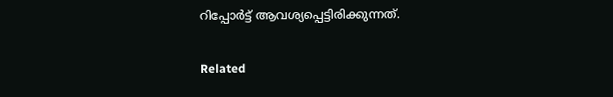റിപ്പോർട്ട് ആവശ്യപ്പെട്ടിരിക്കുന്നത്.

Related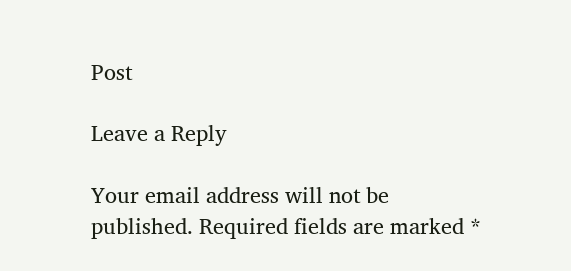Post

Leave a Reply

Your email address will not be published. Required fields are marked *